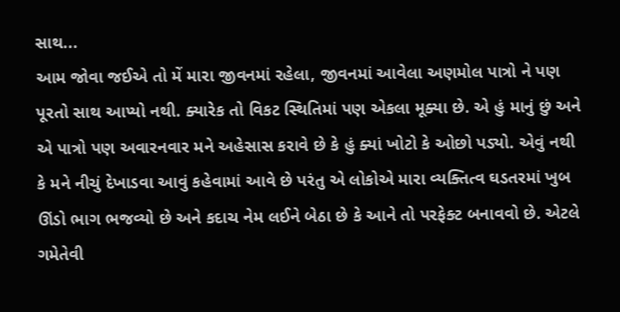સાથ...
આમ જોવા જઈએ તો મેં મારા જીવનમાં રહેલા, જીવનમાં આવેલા અણમોલ પાત્રો ને પણ પૂરતો સાથ આપ્યો નથી. ક્યારેક તો વિકટ સ્થિતિમાં પણ એકલા મૂક્યા છે. એ હું માનું છું અને એ પાત્રો પણ અવારનવાર મને અહેસાસ કરાવે છે કે હું ક્યાં ખોટો કે ઓછો પડ્યો. એવું નથી કે મને નીચું દેખાડવા આવું કહેવામાં આવે છે પરંતુ એ લોકોએ મારા વ્યક્તિત્વ ઘડતરમાં ખુબ ઊંડો ભાગ ભજવ્યો છે અને કદાચ નેમ લઈને બેઠા છે કે આને તો પરફેક્ટ બનાવવો છે. એટલે ગમેતેવી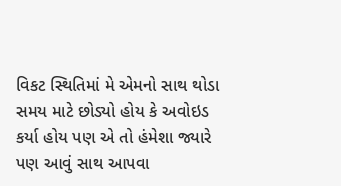વિકટ સ્થિતિમાં મે એમનો સાથ થોડા સમય માટે છોડ્યો હોય કે અવોઇડ કર્યા હોય પણ એ તો હંમેશા જ્યારે પણ આવું સાથ આપવા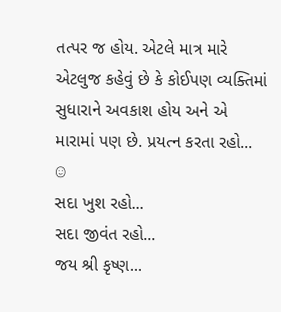તત્પર જ હોય. એટલે માત્ર મારે એટલુજ કહેવું છે કે કોઈપણ વ્યક્તિમાં સુધારાને અવકાશ હોય અને એ મારામાં પણ છે. પ્રયત્ન કરતા રહો... ☺
સદા ખુશ રહો...
સદા જીવંત રહો...
જય શ્રી કૃષ્ણ...